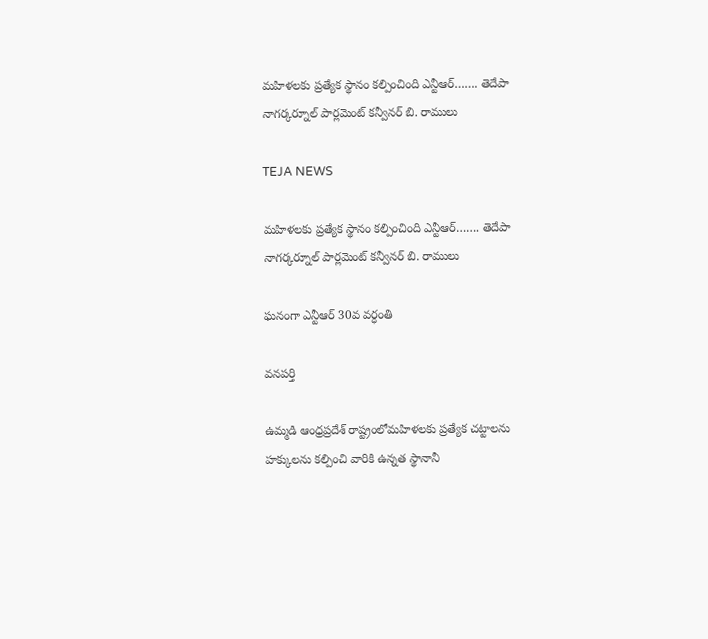మహిళలకు ప్రత్యేక స్థానం కల్పించింది ఎన్టీఆర్……. తెదేపా నాగర్కర్నూల్ పార్లమెంట్ కన్వీనర్ బి. రాములు

TEJA NEWS

మహిళలకు ప్రత్యేక స్థానం కల్పించింది ఎన్టీఆర్……. తెదేపా నాగర్కర్నూల్ పార్లమెంట్ కన్వీనర్ బి. రాములు

ఘనంగా ఎన్టీఆర్ 30వ వర్ధంతి

వనపర్తి

ఉమ్మడి ఆంధ్రప్రదేశ్ రాష్ట్రంలోమహిళలకు ప్రత్యేక చట్టాలను హక్కులను కల్పించి వారికి ఉన్నత స్థానానీ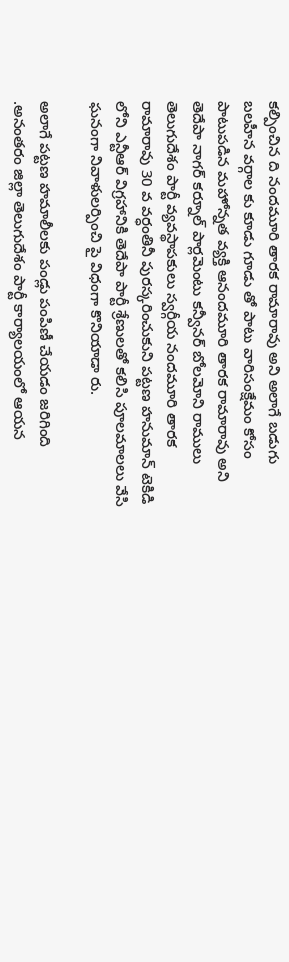కల్పించిన ది నందమూరి తారక రామారావు అని అలాగే బడుగు బలహీన వర్గాల కు కూడు గూడు తో పాటు వారిసంక్షేమం కోసం పాటుపడిన మహోన్నత వ్యక్తి ఆనందమూరి తారక రామారావు అని తెదేపా నాగర్ కర్నూల్ పార్లమెంటు కన్వీనర్ బోలమోని రాములు
తెలుగుదేశం పార్టీ వ్యవస్థాపకులు స్వర్గీయ నందమూరి తారక రామారావు 30 వ వర్ధంతినీ పురస్కరించుకుని పట్టణ హనుమాన్ టెకిడి లోని ఎన్టీఆర్ విగ్రహానికి తెదేపా పార్టీ శ్రేణులతో కలిసి పూలమాలలు వేసి ఘనంగా నివాళులర్పించి పై విధంగా కొనియాడా రు.

అలాగే పట్టణ హమాలీలకు పండ్లు పంపిణీ చేయడం జరిగింది .అనంతరం జిల్లా తెలుగుదేశం పార్టీ కార్యాలయంలో ఆయన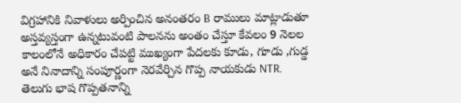విగ్రహానికి నివాళులు అర్పించిన అనంతరం B రాములు మాట్లాడుతూ అస్తవ్యస్తంగా ఉన్నటువంటి పాలనను అంతం చేస్తూ కేవలం 9 నెలల కాలంలోనే అధికారం చేపట్టి ముఖ్యంగా పేదలకు కూడు, గూడు ,గుడ్డ అనే నినాదాన్ని సంపూర్ణంగా నెరవేర్చిన గొప్ప నాయకుడు NTR. తెలుగు భాష గొప్పతనాన్ని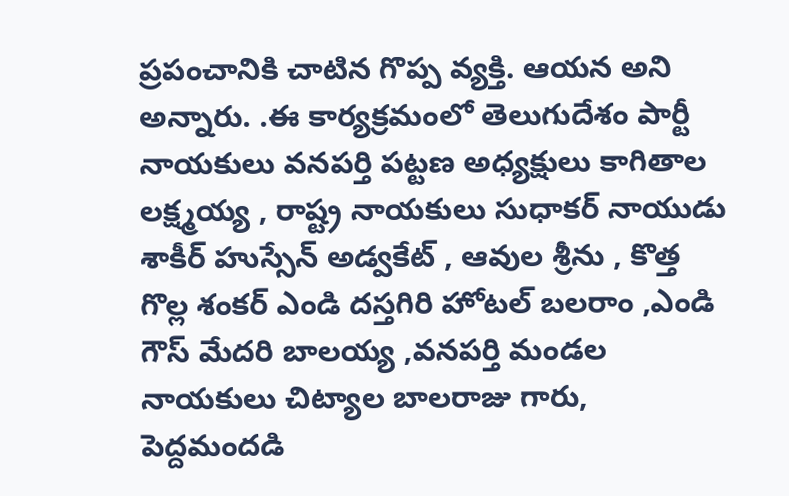ప్రపంచానికి చాటిన గొప్ప వ్యక్తి. ఆయన అని అన్నారు. .ఈ కార్యక్రమంలో తెలుగుదేశం పార్టీ నాయకులు వనపర్తి పట్టణ అధ్యక్షులు కాగితాల లక్ష్మయ్య , రాష్ట్ర నాయకులు సుధాకర్ నాయుడు శాకీర్ హుస్సేన్ అడ్వకేట్ , ఆవుల శ్రీను , కొత్త గొల్ల శంకర్ ఎండి దస్తగిరి హోటల్ బలరాం ,ఎండి గౌస్ మేదరి బాలయ్య ,వనపర్తి మండల నాయకులు చిట్యాల బాలరాజు గారు, పెద్దమందడి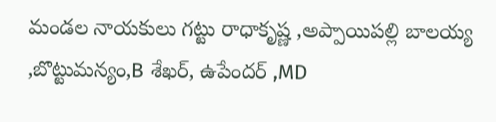మండల నాయకులు గట్టు రాధాకృష్ణ ,అప్పాయిపల్లి బాలయ్య ,బొట్టుమన్యం,B శేఖర్, ఉపేందర్ ,MD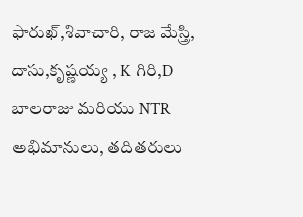ఫారుఖ్,శివాచారి, రాజ మేస్త్రి, దాసు,కృష్ణయ్య , K గిరి,D బాలరాజు మరియు NTR అభిమానులు, తదితరులు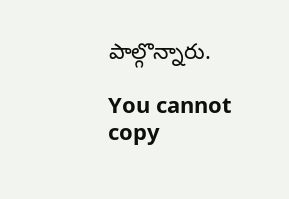పాల్గొన్నారు.

You cannot copy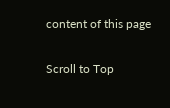content of this page

Scroll to Top